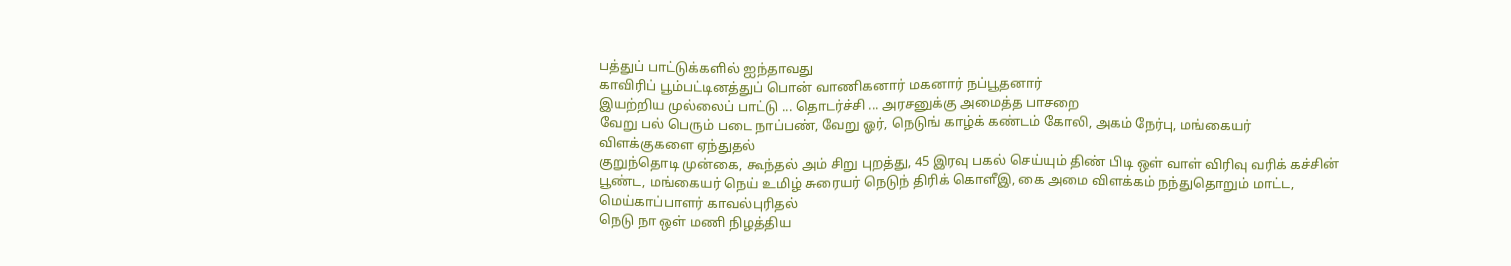பத்துப் பாட்டுக்களில் ஐந்தாவது
காவிரிப் பூம்பட்டினத்துப் பொன் வாணிகனார் மகனார் நப்பூதனார்
இயற்றிய முல்லைப் பாட்டு ... தொடர்ச்சி ... அரசனுக்கு அமைத்த பாசறை
வேறு பல் பெரும் படை நாப்பண், வேறு ஓர், நெடுங் காழ்க் கண்டம் கோலி, அகம் நேர்பு, மங்கையர் விளக்குகளை ஏந்துதல்
குறுந்தொடி முன்கை, கூந்தல் அம் சிறு புறத்து, 45 இரவு பகல் செய்யும் திண் பிடி ஒள் வாள் விரிவு வரிக் கச்சின் பூண்ட, மங்கையர் நெய் உமிழ் சுரையர் நெடுந் திரிக் கொளீஇ, கை அமை விளக்கம் நந்துதொறும் மாட்ட, மெய்காப்பாளர் காவல்புரிதல்
நெடு நா ஒள் மணி நிழத்திய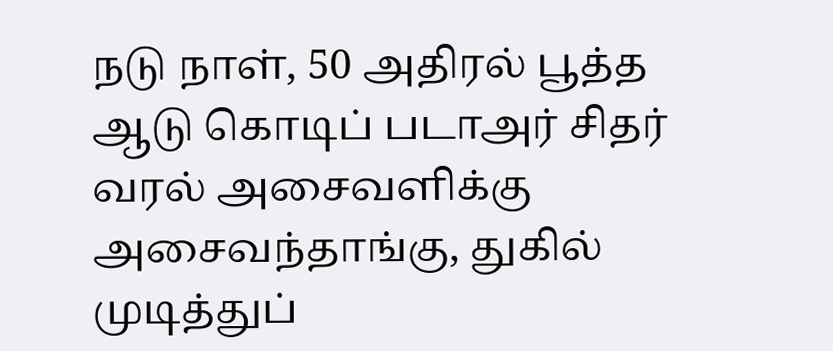நடு நாள், 50 அதிரல் பூத்த ஆடு கொடிப் படாஅர் சிதர் வரல் அசைவளிக்கு அசைவந்தாங்கு, துகில் முடித்துப்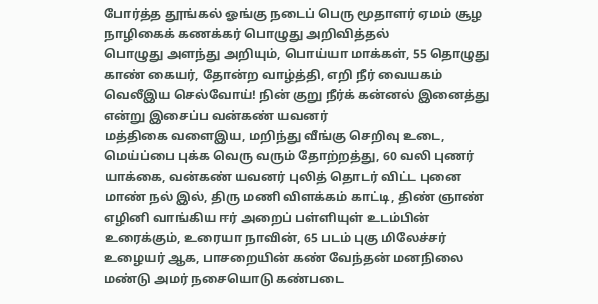போர்த்த தூங்கல் ஓங்கு நடைப் பெரு மூதாளர் ஏமம் சூழ நாழிகைக் கணக்கர் பொழுது அறிவித்தல்
பொழுது அளந்து அறியும், பொய்யா மாக்கள், 55 தொழுது காண் கையர், தோன்ற வாழ்த்தி, எறி நீர் வையகம் வெலீஇய செல்வோய்! நின் குறு நீர்க் கன்னல் இனைத்து என்று இசைப்ப வன்கண் யவனர்
மத்திகை வளைஇய, மறிந்து வீங்கு செறிவு உடை, மெய்ப்பை புக்க வெரு வரும் தோற்றத்து, 60 வலி புணர் யாக்கை, வன்கண் யவனர் புலித் தொடர் விட்ட புனை மாண் நல் இல், திரு மணி விளக்கம் காட்டி, திண் ஞாண் எழினி வாங்கிய ஈர் அறைப் பள்ளியுள் உடம்பின் உரைக்கும், உரையா நாவின், 65 படம் புகு மிலேச்சர் உழையர் ஆக, பாசறையின் கண் வேந்தன் மனநிலை
மண்டு அமர் நசையொடு கண்படை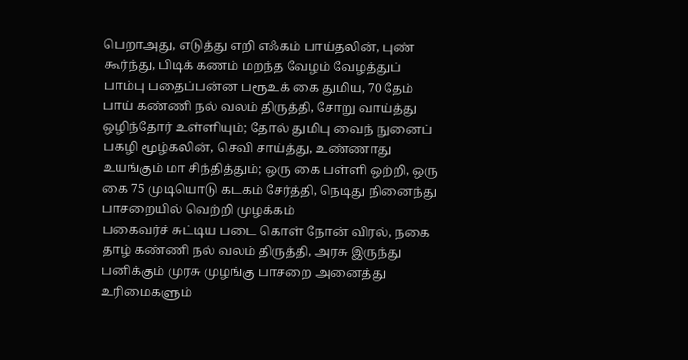பெறாஅது, எடுத்து எறி எஃகம் பாய்தலின், புண் கூர்ந்து, பிடிக் கணம் மறந்த வேழம் வேழத்துப் பாம்பு பதைப்பன்ன பரூஉக் கை துமிய, 70 தேம் பாய் கண்ணி நல் வலம் திருத்தி, சோறு வாய்த்து ஒழிந்தோர் உள்ளியும்; தோல் துமிபு வைந் நுனைப் பகழி மூழ்கலின், செவி சாய்த்து, உண்ணாது உயங்கும் மா சிந்தித்தும்; ஒரு கை பள்ளி ஒற்றி, ஒரு கை 75 முடியொடு கடகம் சேர்த்தி, நெடிது நினைந்து பாசறையில் வெற்றி முழக்கம்
பகைவர்ச் சுட்டிய படை கொள் நோன் விரல், நகை தாழ் கண்ணி நல் வலம் திருத்தி, அரசு இருந்து பனிக்கும் முரசு முழங்கு பாசறை அனைத்து உரிமைகளும்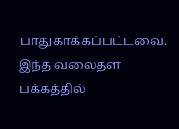பாதுகாக்கப்பட்டவை. இந்த வலைதள பக்கத்தில்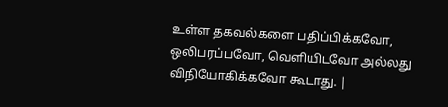உள்ள தகவல்களை பதிப்பிக்கவோ, ஒலிபரப்பவோ, வெளியிடவோ அல்லது விநியோகிக்கவோ கூடாது. |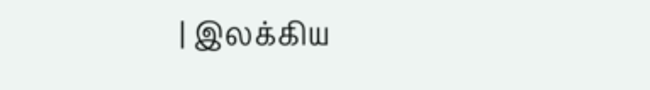| இலக்கிய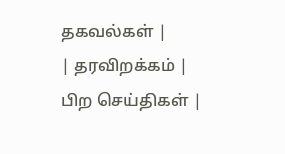தகவல்கள் |
| தரவிறக்கம் |
பிற செய்திகள் |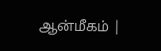ஆன்மீகம் |